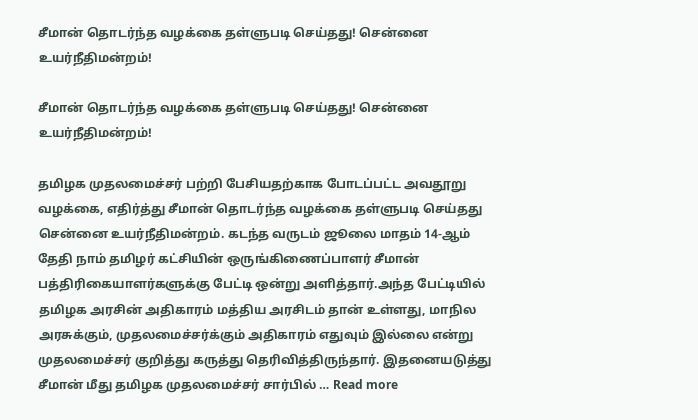சீமான் தொடர்ந்த வழக்கை தள்ளுபடி செய்தது! சென்னை உயர்நீதிமன்றம்!

சீமான் தொடர்ந்த வழக்கை தள்ளுபடி செய்தது! சென்னை உயர்நீதிமன்றம்!

தமிழக முதலமைச்சர் பற்றி பேசியதற்காக போடப்பட்ட அவதூறு வழக்கை, எதிர்த்து சீமான் தொடர்ந்த வழக்கை தள்ளுபடி செய்தது சென்னை உயர்நீதிமன்றம். கடந்த வருடம் ஜூலை மாதம் 14-ஆம் தேதி நாம் தமிழர் கட்சியின் ஒருங்கிணைப்பாளர் சீமான் பத்திரிகையாளர்களுக்கு பேட்டி ஒன்று அளித்தார்.அந்த பேட்டியில் தமிழக அரசின் அதிகாரம் மத்திய அரசிடம் தான் உள்ளது, மாநில அரசுக்கும், முதலமைச்சர்க்கும் அதிகாரம் எதுவும் இல்லை என்று முதலமைச்சர் குறித்து கருத்து தெரிவித்திருந்தார். இதனையடுத்து சீமான் மீது தமிழக முதலமைச்சர் சார்பில் … Read more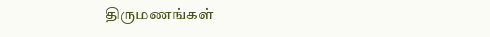திருமணங்கள்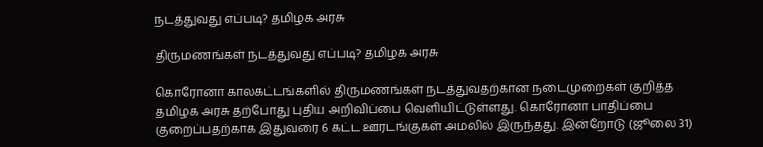நடத்துவது எப்படி? தமிழக அரசு

திருமணங்கள் நடத்துவது எப்படி? தமிழக அரசு

கொரோனா காலகட்டங்களில் திருமணங்கள் நடத்துவதற்கான நடைமுறைகள் குறித்த தமிழக அரசு தற்போது புதிய அறிவிப்பை வெளியிட்டுள்ளது. கொரோனா பாதிப்பை குறைப்பதற்காக இதுவரை 6 கட்ட ஊரடங்குகள் அமலில் இருந்தது. இன்றோடு (ஜூலை 31)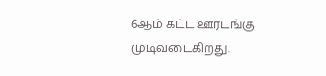6ஆம் கட்ட ஊரடங்கு முடிவடைகிறது.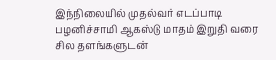இந்நிலையில் முதல்வர் எடப்பாடி பழனிச்சாமி ஆகஸ்டு மாதம் இறுதி வரை சில தளங்களுடன்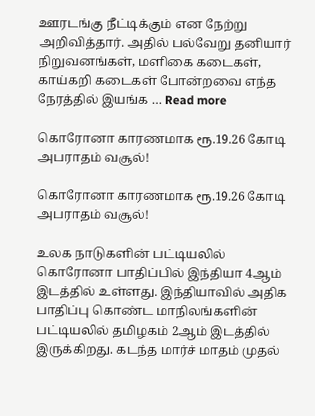ஊரடங்கு நீட்டிக்கும் என நேற்று அறிவித்தார். அதில் பல்வேறு தனியார் நிறுவனங்கள், மளிகை கடைகள், காய்கறி கடைகள் போன்றவை எந்த நேரத்தில் இயங்க … Read more

கொரோனா காரணமாக ரூ.19.26 கோடி அபராதம் வசூல்!

கொரோனா காரணமாக ரூ.19.26 கோடி அபராதம் வசூல்!

உலக நாடுகளின் பட்டியலில் கொரோனா பாதிப்பில் இந்தியா 4ஆம் இடத்தில் உள்ளது. இந்தியாவில் அதிக பாதிப்பு கொண்ட மாநிலங்களின் பட்டியலில் தமிழகம் 2ஆம் இடத்தில் இருக்கிறது. கடந்த மார்ச் மாதம் முதல்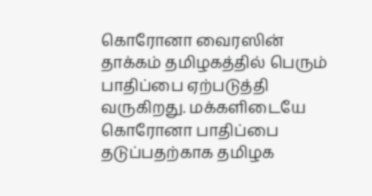கொரோனா வைரஸின் தாக்கம் தமிழகத்தில் பெரும் பாதிப்பை ஏற்படுத்தி வருகிறது. மக்களிடையே கொரோனா பாதிப்பை தடுப்பதற்காக தமிழக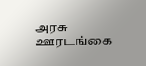அரசு ஊரடங்கை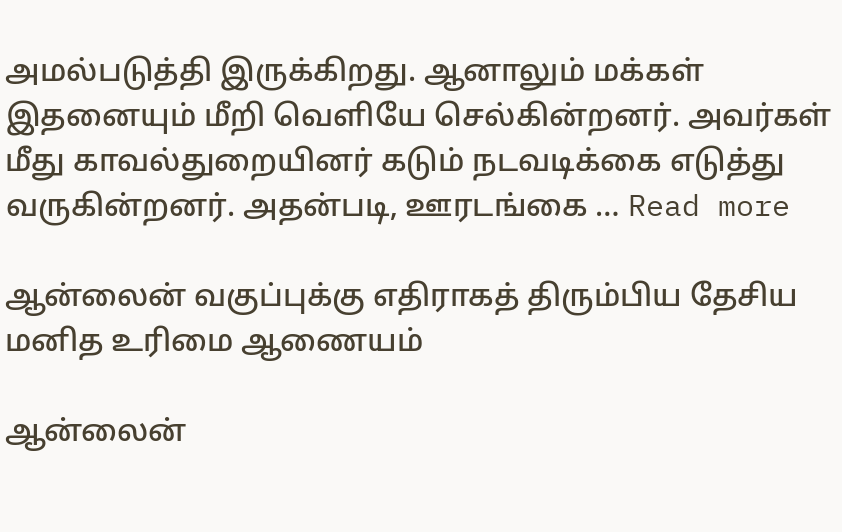அமல்படுத்தி இருக்கிறது. ஆனாலும் மக்கள் இதனையும் மீறி வெளியே செல்கின்றனர். அவர்கள் மீது காவல்துறையினர் கடும் நடவடிக்கை எடுத்து வருகின்றனர். அதன்படி, ஊரடங்கை … Read more

ஆன்லைன் வகுப்புக்கு எதிராகத் திரும்பிய தேசிய மனித உரிமை ஆணையம்

ஆன்லைன்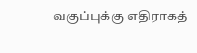வகுப்புக்கு எதிராகத்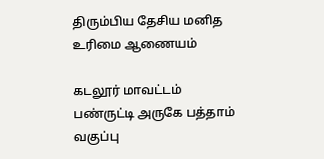திரும்பிய தேசிய மனித உரிமை ஆணையம்

கடலூர் மாவட்டம் பண்ருட்டி அருகே பத்தாம் வகுப்பு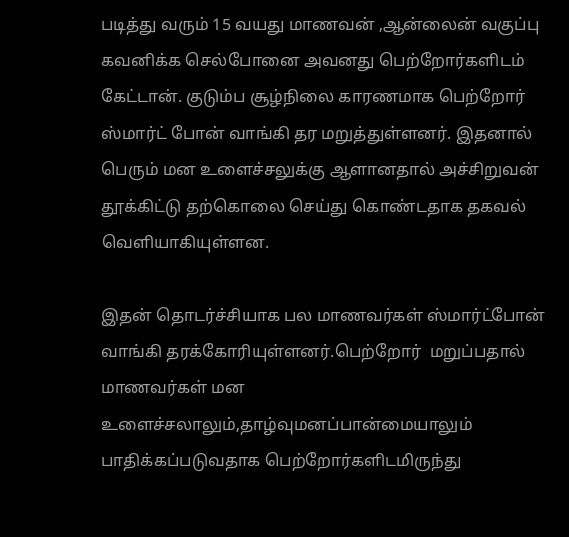படித்து வரும் 15 வயது மாணவன் ,ஆன்லைன் வகுப்பு கவனிக்க செல்போனை அவனது பெற்றோர்களிடம் கேட்டான். குடும்ப சூழ்நிலை காரணமாக பெற்றோர் ஸ்மார்ட் போன் வாங்கி தர மறுத்துள்ளனர். இதனால் பெரும் மன உளைச்சலுக்கு ஆளானதால் அச்சிறுவன் தூக்கிட்டு தற்கொலை செய்து கொண்டதாக தகவல் வெளியாகியுள்ளன.

இதன் தொடர்ச்சியாக பல மாணவர்கள் ஸ்மார்ட்போன் வாங்கி தரக்கோரியுள்ளனர்.பெற்றோர்  மறுப்பதால் மாணவர்கள் மன உளைச்சலாலும்,தாழ்வுமனப்பான்மையாலும் பாதிக்கப்படுவதாக பெற்றோர்களிடமிருந்து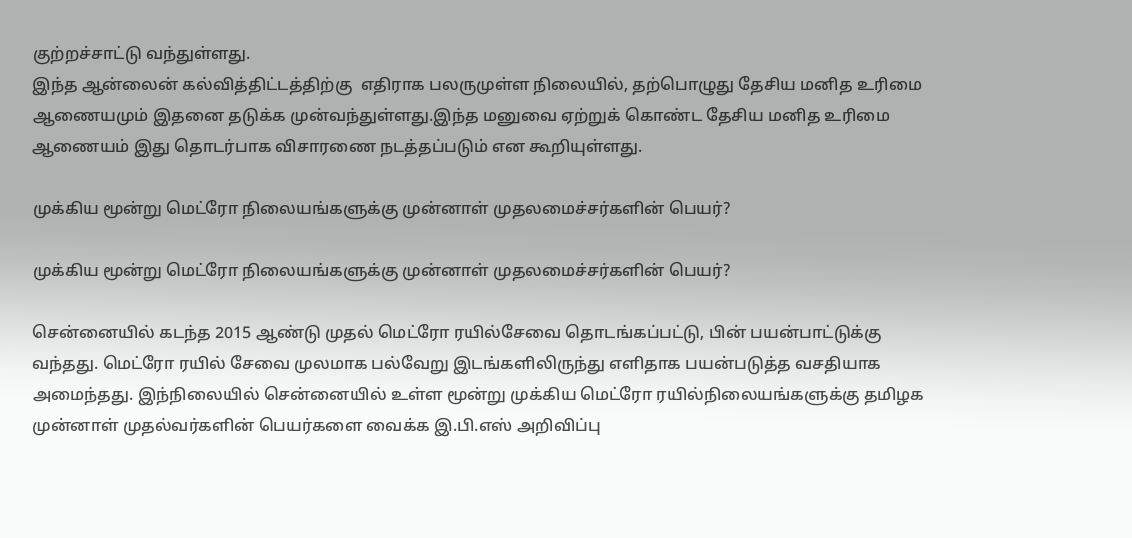குற்றச்சாட்டு வந்துள்ளது.
இந்த ஆன்லைன் கல்வித்திட்டத்திற்கு  எதிராக பலருமுள்ள நிலையில், தற்பொழுது தேசிய மனித உரிமை ஆணையமும் இதனை தடுக்க முன்வந்துள்ளது.இந்த மனுவை ஏற்றுக் கொண்ட தேசிய மனித உரிமை ஆணையம் இது தொடர்பாக விசாரணை நடத்தப்படும் என கூறியுள்ளது.

முக்கிய மூன்று மெட்ரோ நிலையங்களுக்கு முன்னாள் முதலமைச்சர்களின் பெயர்?

முக்கிய மூன்று மெட்ரோ நிலையங்களுக்கு முன்னாள் முதலமைச்சர்களின் பெயர்?

சென்னையில் கடந்த 2015 ஆண்டு முதல் மெட்ரோ ரயில்சேவை தொடங்கப்பட்டு, பின் பயன்பாட்டுக்கு வந்தது. மெட்ரோ ரயில் சேவை முலமாக பல்வேறு இடங்களிலிருந்து எளிதாக பயன்படுத்த வசதியாக அமைந்தது. இந்நிலையில் சென்னையில் உள்ள மூன்று முக்கிய மெட்ரோ ரயில்நிலையங்களுக்கு தமிழக முன்னாள் முதல்வர்களின் பெயர்களை வைக்க இ.பி.எஸ் அறிவிப்பு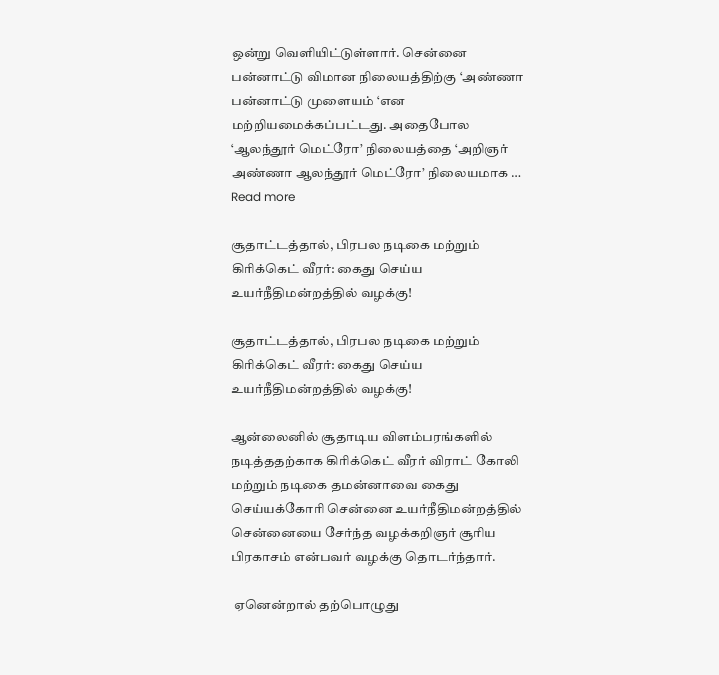ஒன்று வெளியிட்டுள்ளார். சென்னை பன்னாட்டு விமான நிலையத்திற்கு ‘அண்ணா பன்னாட்டு முளையம் ‘என மற்றியமைக்கப்பட்டது. அதைபோல ‘ஆலந்தூர் மெட்ரோ’ நிலையத்தை ‘அறிஞர் அண்ணா ஆலந்தூர் மெட்ரோ’ நிலையமாக … Read more

சூதாட்டத்தால், பிரபல நடிகை மற்றும் கிரிக்கெட் வீரர்: கைது செய்ய உயர்நீதிமன்றத்தில் வழக்கு!

சூதாட்டத்தால், பிரபல நடிகை மற்றும் கிரிக்கெட் வீரர்: கைது செய்ய உயர்நீதிமன்றத்தில் வழக்கு!

ஆன்லைனில் சூதாடிய விளம்பரங்களில்  நடித்ததற்காக கிரிக்கெட் வீரர் விராட் கோலி மற்றும் நடிகை தமன்னாவை கைது செய்யக்கோரி சென்னை உயர்நீதிமன்றத்தில்  சென்னையை சேர்ந்த வழக்கறிஞர் சூரிய பிரகாசம் என்பவர் வழக்கு தொடர்ந்தார்.

 ஏனென்றால் தற்பொழுது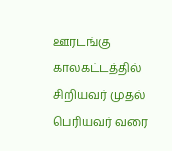ஊரடங்கு காலகட்டத்தில் சிறியவர் முதல் பெரியவர் வரை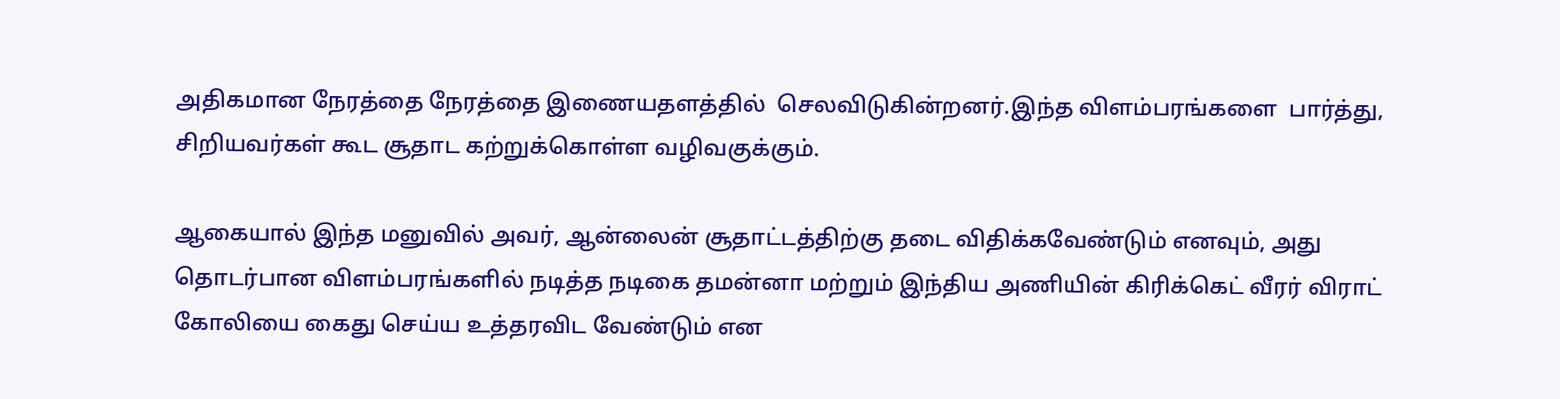அதிகமான நேரத்தை நேரத்தை இணையதளத்தில்  செலவிடுகின்றனர்.இந்த விளம்பரங்களை  பார்த்து, சிறியவர்கள் கூட சூதாட கற்றுக்கொள்ள வழிவகுக்கும்.

ஆகையால் இந்த மனுவில் அவர், ஆன்லைன் சூதாட்டத்திற்கு தடை விதிக்கவேண்டும் எனவும், அது தொடர்பான விளம்பரங்களில் நடித்த நடிகை தமன்னா மற்றும் இந்திய அணியின் கிரிக்கெட் வீரர் விராட் கோலியை கைது செய்ய உத்தரவிட வேண்டும் என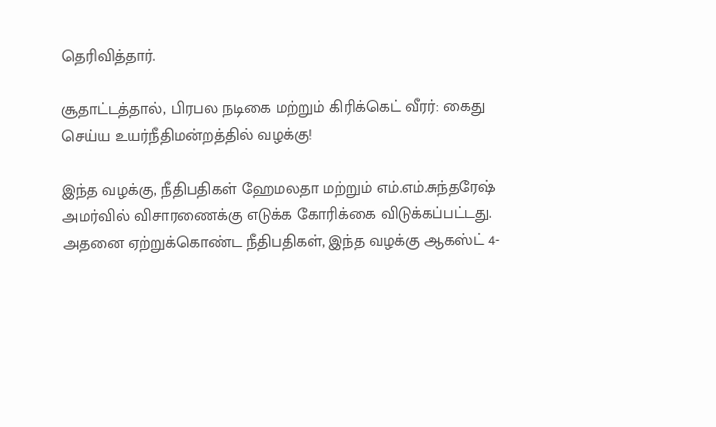தெரிவித்தார்.

சூதாட்டத்தால், பிரபல நடிகை மற்றும் கிரிக்கெட் வீரர்: கைது செய்ய உயர்நீதிமன்றத்தில் வழக்கு!

இந்த வழக்கு, நீதிபதிகள் ஹேமலதா மற்றும் எம்.எம்.சுந்தரேஷ் அமர்வில் விசாரணைக்கு எடுக்க கோரிக்கை விடுக்கப்பட்டது. அதனை ஏற்றுக்கொண்ட நீதிபதிகள், இந்த வழக்கு ஆகஸ்ட் 4-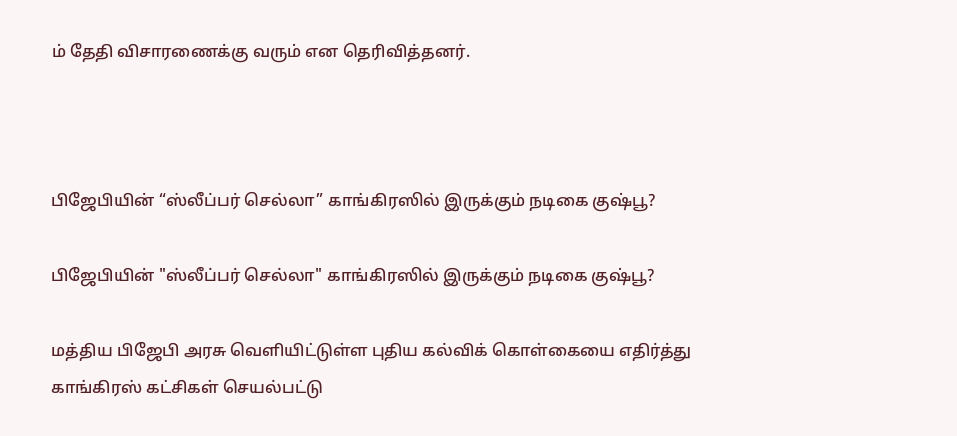ம் தேதி விசாரணைக்கு வரும் என தெரிவித்தனர்.



பிஜேபியின் “ஸ்லீப்பர் செல்லா” காங்கிரஸில் இருக்கும் நடிகை குஷ்பூ?

பிஜேபியின் "ஸ்லீப்பர் செல்லா" காங்கிரஸில் இருக்கும் நடிகை குஷ்பூ?

மத்திய பிஜேபி அரசு வெளியிட்டுள்ள புதிய கல்விக் கொள்கையை எதிர்த்து காங்கிரஸ் கட்சிகள் செயல்பட்டு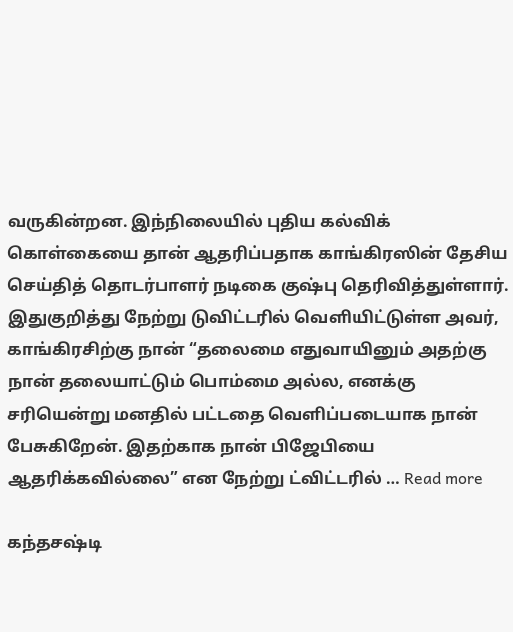வருகின்றன. இந்நிலையில் புதிய கல்விக் கொள்கையை தான் ஆதரிப்பதாக காங்கிரஸின் தேசிய செய்தித் தொடர்பாளர் நடிகை குஷ்பு தெரிவித்துள்ளார்.     இதுகுறித்து நேற்று டுவிட்டரில் வெளியிட்டுள்ள அவர், காங்கிரசிற்கு நான் “தலைமை எதுவாயினும் அதற்கு நான் தலையாட்டும் பொம்மை அல்ல, எனக்கு சரியென்று மனதில் பட்டதை வெளிப்படையாக நான் பேசுகிறேன். இதற்காக நான் பிஜேபியை ஆதரிக்கவில்லை” என நேற்று ட்விட்டரில் … Read more

கந்தசஷ்டி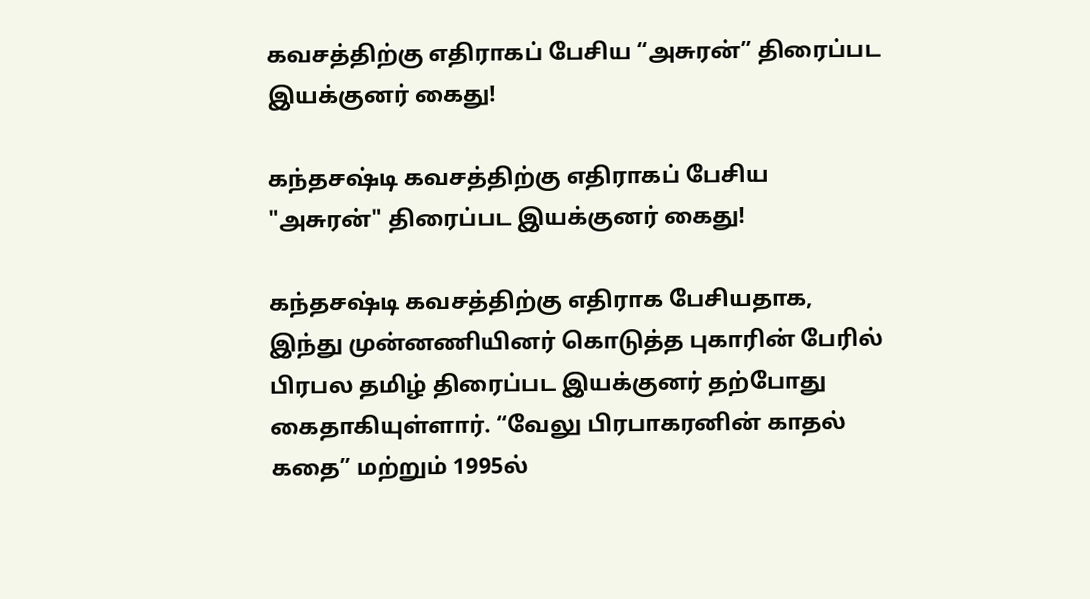கவசத்திற்கு எதிராகப் பேசிய “அசுரன்” திரைப்பட இயக்குனர் கைது!

கந்தசஷ்டி கவசத்திற்கு எதிராகப் பேசிய "அசுரன்" திரைப்பட இயக்குனர் கைது!

கந்தசஷ்டி கவசத்திற்கு எதிராக பேசியதாக, இந்து முன்னணியினர் கொடுத்த புகாரின் பேரில் பிரபல தமிழ் திரைப்பட இயக்குனர் தற்போது கைதாகியுள்ளார். “வேலு பிரபாகரனின் காதல் கதை” மற்றும் 1995ல்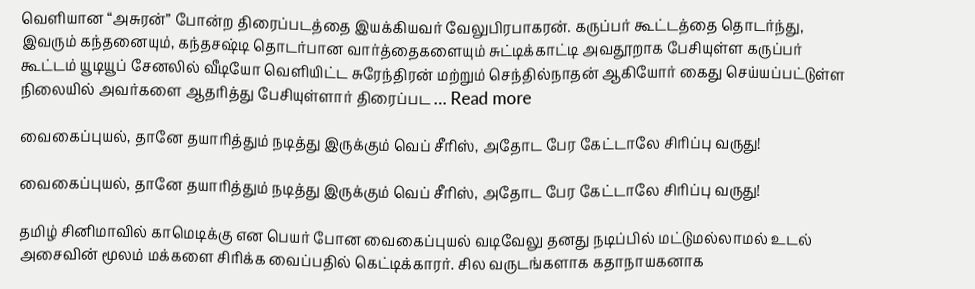வெளியான “அசுரன்” போன்ற திரைப்படத்தை இயக்கியவர் வேலுபிரபாகரன். கருப்பர் கூட்டத்தை தொடர்ந்து, இவரும் கந்தனையும், கந்தசஷ்டி தொடர்பான வார்த்தைகளையும் சுட்டிக்காட்டி அவதூறாக பேசியுள்ள கருப்பர் கூட்டம் யூடியூப் சேனலில் வீடியோ வெளியிட்ட சுரேந்திரன் மற்றும் செந்தில்நாதன் ஆகியோர் கைது செய்யப்பட்டுள்ள நிலையில் அவர்களை ஆதரித்து பேசியுள்ளார் திரைப்பட … Read more

வைகைப்புயல், தானே தயாரித்தும் நடித்து இருக்கும் வெப் சீரிஸ், அதோட பேர கேட்டாலே சிரிப்பு வருது!

வைகைப்புயல், தானே தயாரித்தும் நடித்து இருக்கும் வெப் சீரிஸ், அதோட பேர கேட்டாலே சிரிப்பு வருது!

தமிழ் சினிமாவில் காமெடிக்கு என பெயர் போன வைகைப்புயல் வடிவேலு தனது நடிப்பில் மட்டுமல்லாமல் உடல் அசைவின் மூலம் மக்களை சிரிக்க வைப்பதில் கெட்டிக்காரர். சில வருடங்களாக கதாநாயகனாக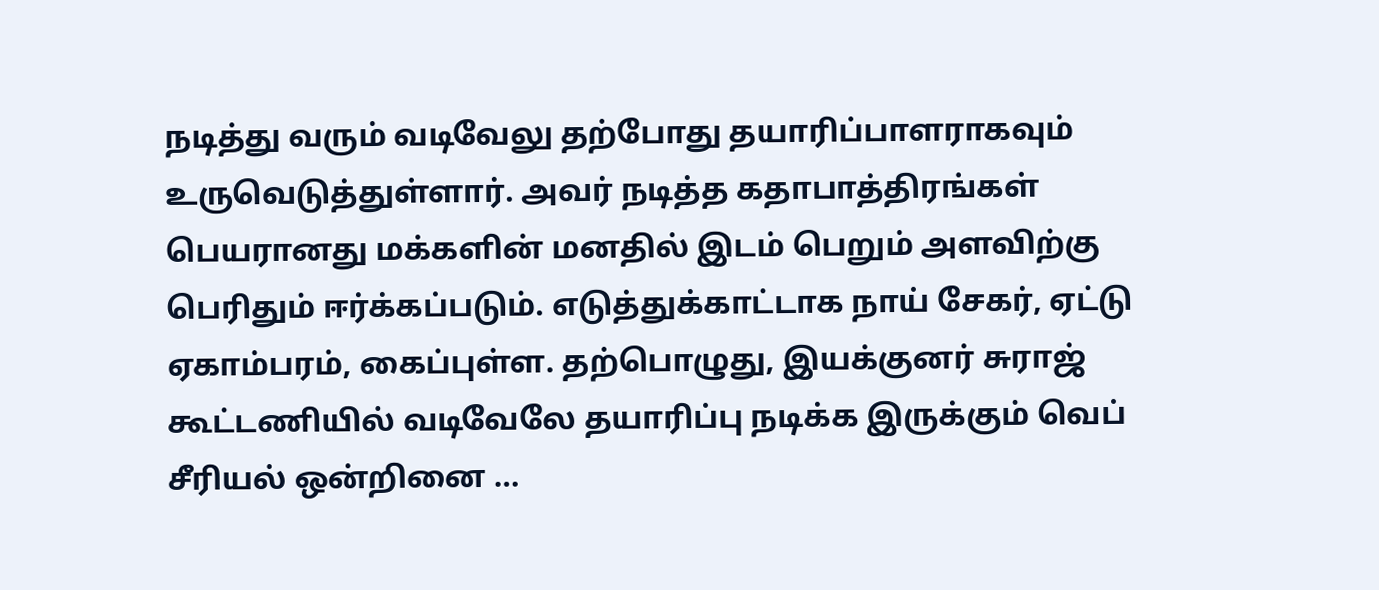நடித்து வரும் வடிவேலு தற்போது தயாரிப்பாளராகவும் உருவெடுத்துள்ளார். அவர் நடித்த கதாபாத்திரங்கள் பெயரானது மக்களின் மனதில் இடம் பெறும் அளவிற்கு பெரிதும் ஈர்க்கப்படும். எடுத்துக்காட்டாக நாய் சேகர், ஏட்டு ஏகாம்பரம், கைப்புள்ள. தற்பொழுது, இயக்குனர் சுராஜ் கூட்டணியில் வடிவேலே தயாரிப்பு நடிக்க இருக்கும் வெப் சீரியல் ஒன்றினை …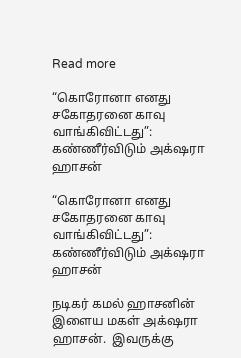Read more

“கொரோனா எனது சகோதரனை காவு வாங்கிவிட்டது”: கண்ணீர்விடும் அக்‌ஷரா ஹாசன்

“கொரோனா எனது சகோதரனை காவு வாங்கிவிட்டது”: கண்ணீர்விடும் அக்‌ஷரா ஹாசன்

நடிகர் கமல் ஹாசனின் இளைய மகள் அக்‌ஷரா ஹாசன்.  இவருக்கு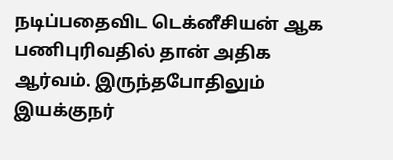நடிப்பதைவிட டெக்னீசியன் ஆக பணிபுரிவதில் தான் அதிக ஆர்வம். இருந்தபோதிலும்  இயக்குநர்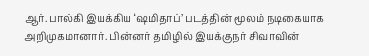ஆர். பால்கி இயக்கிய ‘ஷமிதாப்’ படத்தின் மூலம் நடிகையாக  அறிமுகமானார். பின்னர் தமிழில் இயக்குநர் சிவாவின்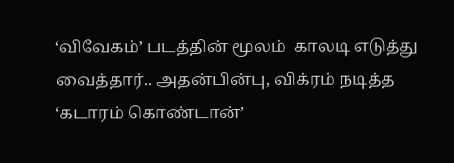‘விவேகம்’ படத்தின் மூலம்  காலடி எடுத்து வைத்தார்.. அதன்பின்பு, விக்ரம் நடித்த ‘கடாரம் கொண்டான்’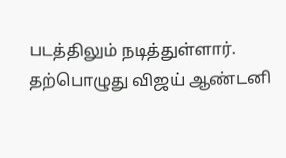படத்திலும் நடித்துள்ளார். தற்பொழுது விஜய் ஆண்டனி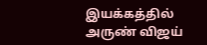இயக்கத்தில் அருண் விஜய்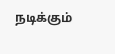நடிக்கும்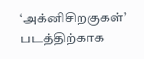‘அக்னிசிறகுகள்’ படத்திற்காக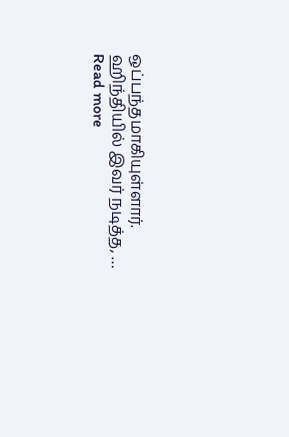ஒப்பந்தமாகியுள்ளார். ஹிந்தியில் இவர் நடித்த, … Read more